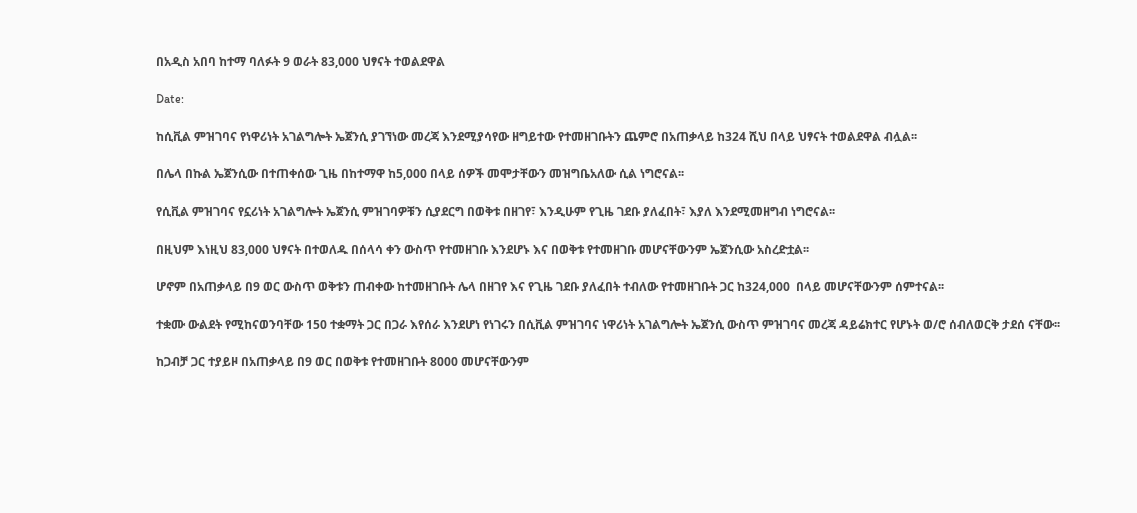በአዲስ አበባ ከተማ ባለፉት 9 ወራት 83,000 ህፃናት ተወልደዋል

Date:

ከሲቪል ምዝገባና የነዋሪነት አገልግሎት ኤጀንሲ ያገኘነው መረጃ እንደሚያሳየው ዘግይተው የተመዘገቡትን ጨምሮ በአጠቃላይ ከ324 ሺህ በላይ ህፃናት ተወልደዋል ብሏል፡፡

በሌላ በኩል ኤጀንሲው በተጠቀሰው ጊዜ በከተማዋ ከ5,000 በላይ ሰዎች መሞታቸውን መዝግቤአለው ሲል ነግሮናል፡፡

የሲቪል ምዝገባና የኗሪነት አገልግሎት ኤጀንሲ ምዝገባዎቹን ሲያደርግ በወቅቱ በዘገየ፣ እንዲሁም የጊዜ ገደቡ ያለፈበት፣ እያለ እንደሚመዘግብ ነግሮናል፡፡

በዚህም እነዚህ 83,000 ህፃናት በተወለዱ በሰላሳ ቀን ውስጥ የተመዘገቡ እንደሆኑ እና በወቅቱ የተመዘገቡ መሆናቸውንም ኤጀንሲው አስረድቷል፡፡

ሆኖም በአጠቃላይ በ9 ወር ውስጥ ወቅቱን ጠብቀው ከተመዘገቡት ሌላ በዘገየ እና የጊዜ ገደቡ ያለፈበት ተብለው የተመዘገቡት ጋር ከ324,000  በላይ መሆናቸውንም ሰምተናል፡፡

ተቋሙ ውልደት የሚከናወንባቸው 150 ተቋማት ጋር በጋራ እየሰራ እንደሆነ የነገሩን በሲቪል ምዝገባና ነዋሪነት አገልግሎት ኤጀንሲ ውስጥ ምዝገባና መረጃ ዳይሬክተር የሆኑት ወ/ሮ ሰብለወርቅ ታደሰ ናቸው፡፡

ከጋብቻ ጋር ተያይዞ በአጠቃላይ በ9 ወር በወቅቱ የተመዘገቡት 8000 መሆናቸውንም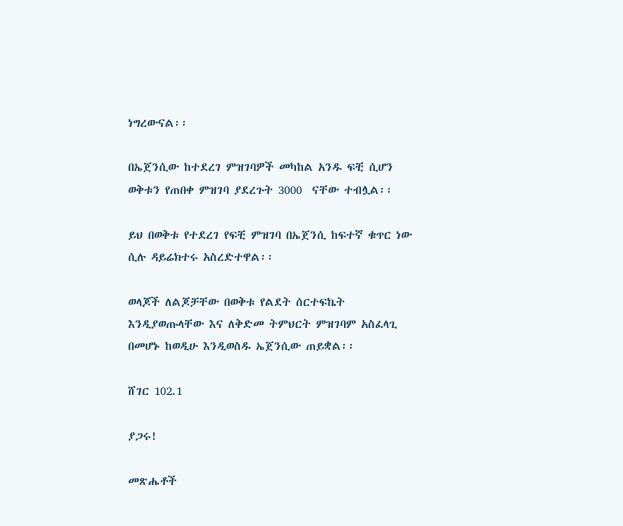ነግረውናል፡፡

በኤጀንሲው ከተደረገ ምዝገባዎች መካከል አንዱ ፍቺ ሲሆን ወቅቱን የጠበቀ ምዝገባ ያደረጉት 3000  ናቸው ተብሏል፡፡

ይህ በወቅቱ የተደረገ የፍቺ ምዝገባ በኤጀንሲ ከፍተኛ ቁጥር ነው ሲሉ ዳይሬክተሩ አስረድተዋል፡፡

ወላጆች ለልጆቻቸው በወቅቱ የልደት ሰርተፍኬት እንዲያወጡላቸው እና ለቅድመ ትምህርት ምዝገባም አስፈላጊ በመሆኑ ከወዲሁ እንዲወስዱ ኤጀንሲው ጠይቋል፡፡

ሸገር 102.1

ያጋሩ!

መጽሔቶች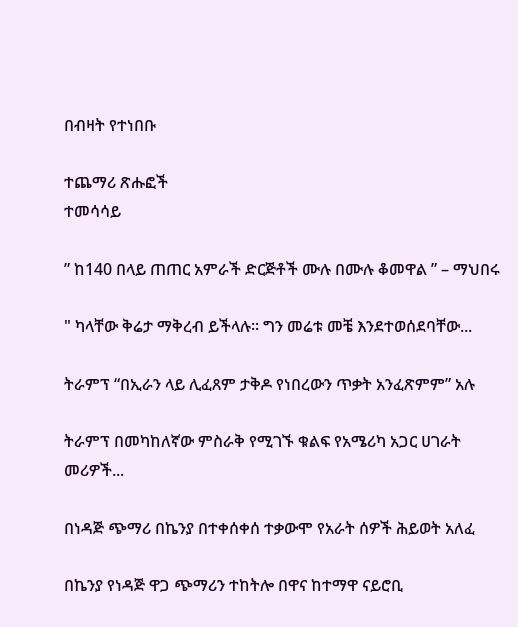በብዛት የተነበቡ

ተጨማሪ ጽሑፎች
ተመሳሳይ

” ከ140 በላይ ጠጠር አምራች ድርጅቶች ሙሉ በሙሉ ቆመዋል ” – ማህበሩ

" ካላቸው ቅሬታ ማቅረብ ይችላሉ። ግን መሬቱ መቼ እንደተወሰደባቸው...

ትራምፕ “በኢራን ላይ ሊፈጸም ታቅዶ የነበረውን ጥቃት አንፈጽምም” አሉ

ትራምፕ በመካከለኛው ምስራቅ የሚገኙ ቁልፍ የአሜሪካ አጋር ሀገራት መሪዎች...

በነዳጅ ጭማሪ በኬንያ በተቀሰቀሰ ተቃውሞ የአራት ሰዎች ሕይወት አለፈ

በኬንያ የነዳጅ ዋጋ ጭማሪን ተከትሎ በዋና ከተማዋ ናይሮቢ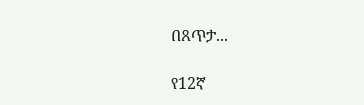በጸጥታ...

የ12ኛ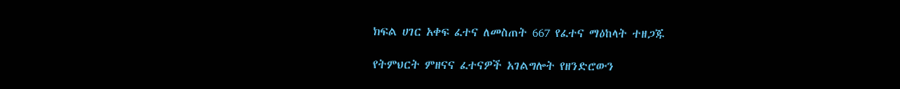ክፍል ሀገር አቀፍ ፈተና ለመስጠት 667 የፈተና ማዕከላት ተዘጋጁ

የትምህርት ምዘናና ፈተናዎች አገልግሎት የዘንድሮውን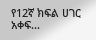የ12ኛ ክፍል ሀገር አቀፍ...